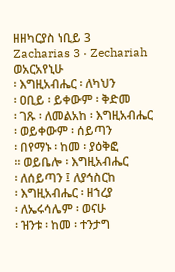ዘዘካርያስ ነቢይ 3
Zacharias 3 · Zechariah
ወአርአየኒሁ
፡ እግዚአብሔር ፡ ለካህን
፡ ዐቢይ ፡ ይቀውም ፡ ቅድመ
፡ ገጹ ፡ ለመልአከ ፡ እግዚአብሔር
፡ ወይቀውም ፡ ሰይጣን
፡ በየማኑ ፡ ከመ ፡ ያዕቅፎ
። ወይቤሎ ፡ እግዚአብሔር
፡ ለሰይጣን ፤ ለያኅስርከ
፡ እግዚአብሔር ፡ ዘኀረያ
፡ ለኤሩሳሌም ፡ ወናሁ
፡ ዝንቱ ፡ ከመ ፡ ተንታግ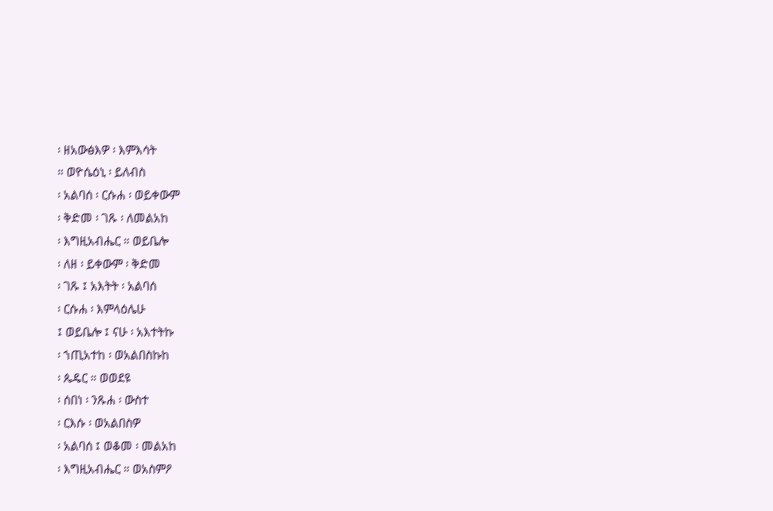፡ ዘአውፅእዎ ፡ እምእሳት
። ወዮሴዕኒ ፡ ይለብስ
፡ አልባሰ ፡ ርሱሐ ፡ ወይቀውም
፡ ቅድመ ፡ ገጹ ፡ ለመልአከ
፡ እግዚአብሔር ። ወይቤሎ
፡ ለዘ ፡ ይቀውም ፡ ቅድመ
፡ ገጹ ፤ አእትት ፡ አልባሰ
፡ ርሱሐ ፡ እምላዕሌሁ
፤ ወይቤሎ ፤ ናሁ ፡ አእተትኩ
፡ ኀጢአተከ ፡ ወአልበስኩከ
፡ ጴዴር ። ወወደዩ
፡ ሰበነ ፡ ንጹሐ ፡ ውስተ
፡ ርእሱ ፡ ወአልበስዎ
፡ አልባሰ ፤ ወቆመ ፡ መልአከ
፡ እግዚአብሔር ። ወአስምዖ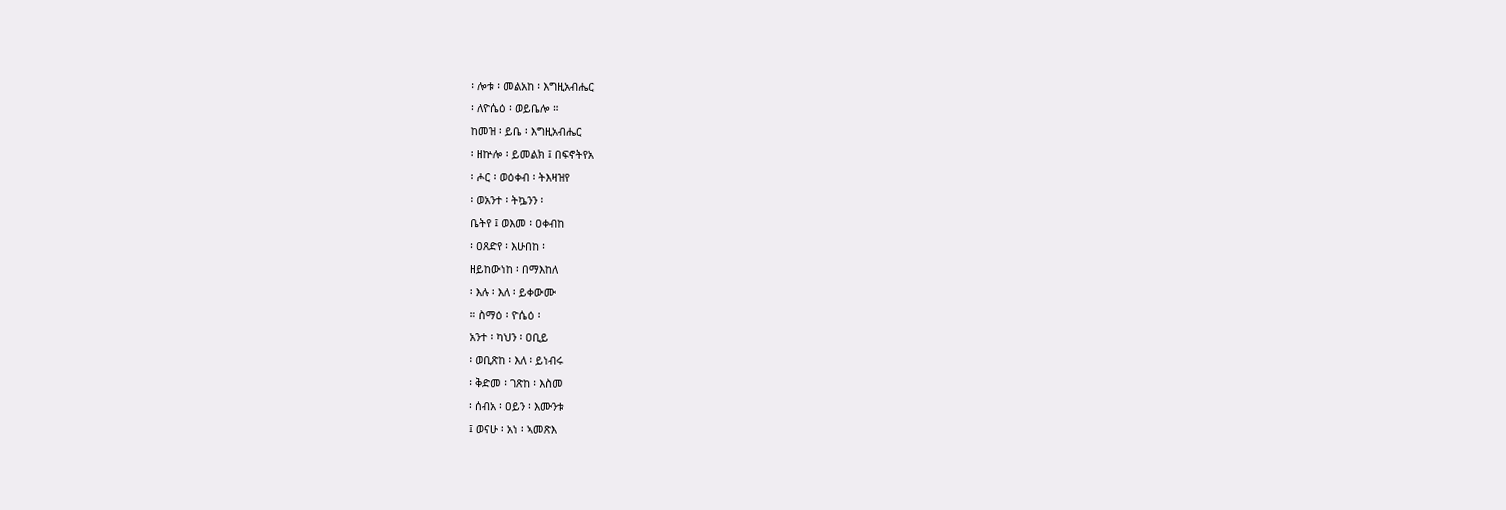፡ ሎቱ ፡ መልአከ ፡ እግዚአብሔር
፡ ለዮሴዕ ፡ ወይቤሎ ።
ከመዝ ፡ ይቤ ፡ እግዚአብሔር
፡ ዘኵሎ ፡ ይመልክ ፤ በፍኖትየአ
፡ ሖር ፡ ወዕቀብ ፡ ትእዛዝየ
፡ ወአንተ ፡ ትኴንን ፡
ቤትየ ፤ ወእመ ፡ ዐቀብከ
፡ ዐጸድየ ፡ እሁበከ ፡
ዘይከውነከ ፡ በማእከለ
፡ እሉ ፡ እለ ፡ ይቀውሙ
። ስማዕ ፡ ዮሴዕ ፡
አንተ ፡ ካህን ፡ ዐቢይ
፡ ወቢጽከ ፡ እለ ፡ ይነብሩ
፡ ቅድመ ፡ ገጽከ ፡ እስመ
፡ ሰብአ ፡ ዐይን ፡ እሙንቱ
፤ ወናሁ ፡ አነ ፡ ኣመጽእ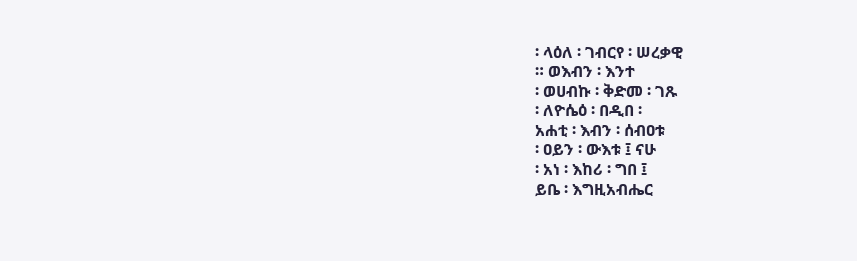፡ ላዕለ ፡ ገብርየ ፡ ሠረቃዊ
። ወእብን ፡ እንተ
፡ ወሀብኩ ፡ ቅድመ ፡ ገጹ
፡ ለዮሴዕ ፡ በዲበ ፡
አሐቲ ፡ እብን ፡ ሰብዐቱ
፡ ዐይን ፡ ውእቱ ፤ ናሁ
፡ አነ ፡ እከሪ ፡ ግበ ፤
ይቤ ፡ እግዚአብሔር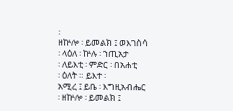፡
ዘኵሎ ፡ ይመልክ ፤ ወእገስሳ
፡ ላዕለ ፡ ኵሉ ፡ ኀጢአታ
፡ ለይእቲ ፡ ምድር ፡ በአሐቲ
፡ ዕለት ። ይእተ ፡
አሚረ ፤ ይቤ ፡ እግዚአብሔር
፡ ዘኵሎ ፡ ይመልክ ፤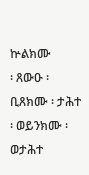ኵልክሙ
፡ ጸውዑ ፡ ቢጸክሙ ፡ ታሕተ
፡ ወይንክሙ ፡ ወታሕተ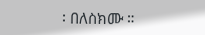፡ በለስክሙ ።